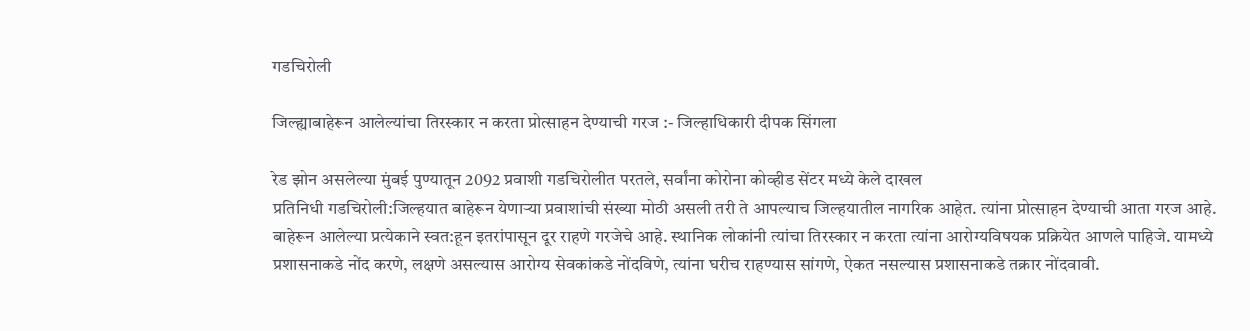गडचिरोली

जिल्ह्याबाहेरून आलेल्यांचा तिरस्कार न करता प्रोत्साहन देण्याची गरज :- जिल्हाधिकारी दीपक सिंगला

रेड झोन असलेल्या मुंबई पुण्यातून 2092 प्रवाशी गडचिरोलीत परतले, सर्वांना कोरोना कोव्हीड सेंटर मध्ये केले दाखल
प्रतिनिधी गडचिरोली:जिल्हयात बाहेरून येणाऱ्या प्रवाशांची संख्या मोठी असली तरी ते आपल्याच जिल्हयातील नागरिक आहेत. त्यांना प्रोत्साहन देण्याची आता गरज आहे. बाहेरून आलेल्या प्रत्येकाने स्वत:हून इतरांपासून दूर राहणे गरजेचे आहे. स्थानिक लोकांनी त्यांचा तिरस्कार न करता त्यांना आरोग्यविषयक प्रक्रियेत आणले पाहिजे. यामध्ये प्रशासनाकडे नोंद करणे, लक्षणे असल्यास आरोग्य सेवकांकडे नोंदविणे, त्यांना घरीच राहण्यास सांगणे, ऐकत नसल्यास प्रशासनाकडे तक्रार नोंदवावी.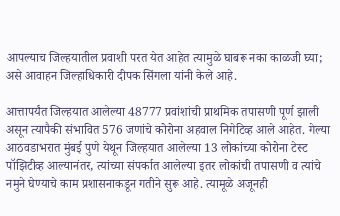आपल्याच जिल्हयातील प्रवाशी परत येत आहेत त्यामुळे घाबरू नका काळजी घ्या; असे आवाहन जिल्हाधिकारी दीपक सिंगला यांनी केले आहे.

आत्तापर्यंत जिल्हयात आलेल्या 48777 प्रवांशांची प्राथमिक तपासणी पूर्ण झाली असून त्यापैकी संभावित 576 जणांचे कोरोना अहवाल निगेटिव्ह आले आहेत. गेल्या आठवडाभरात मुंबई पुणे येथून जिल्हयात आलेल्या 13 लोकांच्या कोरोना टेस्ट पॉझिटीव्ह आल्यानंतर, त्यांच्या संपर्कात आलेल्या इतर लोकांची तपासणी व त्यांचे नमुने घेण्याचे काम प्रशासनाकडून गतीने सुरू आहे. त्यामूळे अजूनही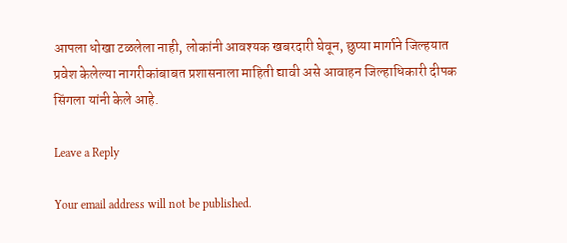आपला धोखा टळलेला नाही, लोकांनी आवश्यक खबरदारी घेवून, छुप्या मार्गाने जिल्हयात प्रवेश केलेल्या नागरीकांबाबत प्रशासनाला माहिती द्यावी असे आवाहन जिल्हाधिकारी दीपक सिंगला यांनी केले आहे.

Leave a Reply

Your email address will not be published.